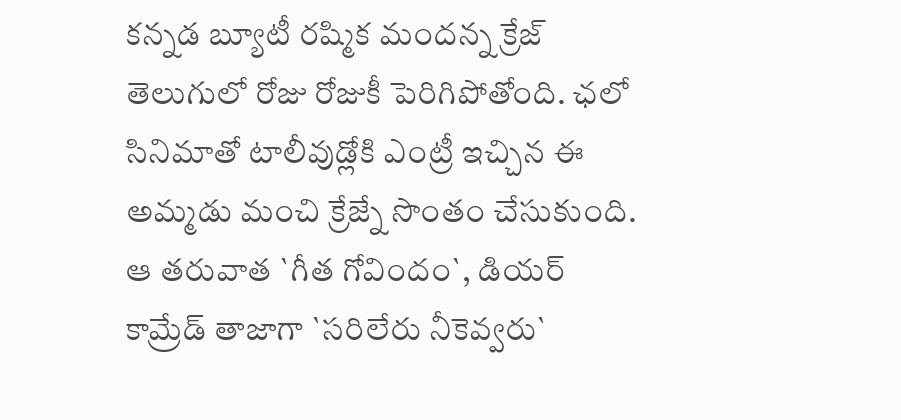కన్నడ బ్యూటీ రష్మిక మందన్న క్రేజ్ తెలుగులో రోజు రోజుకీ పెరిగిపోతోంది. ఛలో సినిమాతో టాలీవుడ్లోకి ఎంట్రీ ఇచ్చిన ఈ అమ్మడు మంచి క్రేజ్నే సొంతం చేసుకుంది. ఆ తరువాత `గీత గోవిందం`, డియర్ కామ్రేడ్ తాజాగా `సరిలేరు నీకెవ్వరు`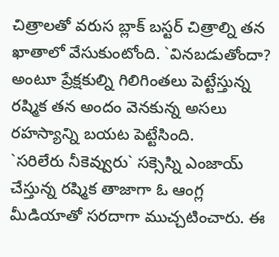చిత్రాలతో వరుస బ్లాక్ బస్టర్ చిత్రాల్ని తన ఖాతాలో వేసుకుంటోంది. `వినబడుతోందా? అంటూ ప్రేక్షకుల్ని గిలిగింతలు పెట్టేస్తున్న రష్మిక తన అందం వెనకున్న అసలు రహస్యాన్ని బయట పెట్టేసింది.
`సరిలేరు నీకెవ్వురు` సక్సెస్ని ఎంజాయ్ చేస్తున్న రష్మిక తాజాగా ఓ ఆంగ్ల మీడియాతో సరదాగా ముచ్చటించారు. ఈ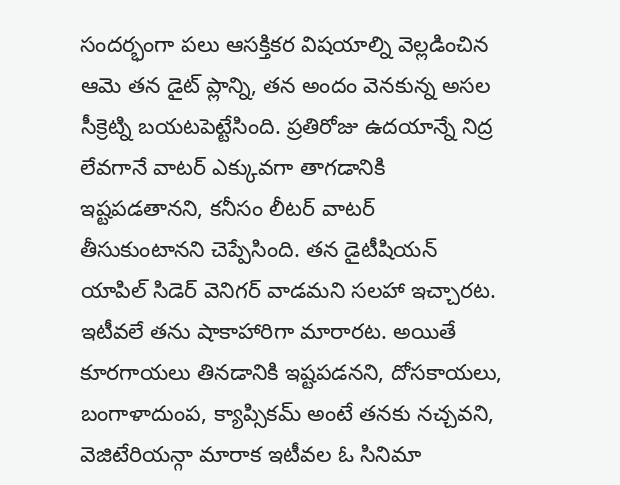సందర్భంగా పలు ఆసక్తికర విషయాల్ని వెల్లడించిన ఆమె తన డైట్ ప్లాన్ని, తన అందం వెనకున్న అసల సీక్రెట్ని బయటపెట్టేసింది. ప్రతిరోజు ఉదయాన్నే నిద్ర లేవగానే వాటర్ ఎక్కువగా తాగడానికి ఇష్టపడతానని, కనీసం లీటర్ వాటర్ తీసుకుంటానని చెప్పేసింది. తన డైటీషియన్ యాపిల్ సిడెర్ వెనిగర్ వాడమని సలహా ఇచ్చారట.
ఇటీవలే తను షాకాహారిగా మారారట. అయితే కూరగాయలు తినడానికి ఇష్టపడనని, దోసకాయలు, బంగాళాదుంప, క్యాప్సికమ్ అంటే తనకు నచ్చవని, వెజిటేరియన్గా మారాక ఇటీవల ఓ సినిమా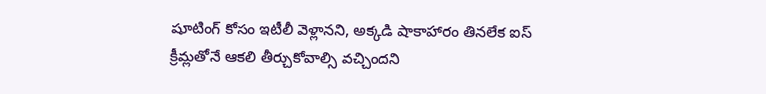షూటింగ్ కోసం ఇటీలీ వెళ్లానని, అక్కడి షాకాహారం తినలేక ఐస్ క్రీమ్లతోనే ఆకలి తీర్చుకోవాల్సి వచ్చిందని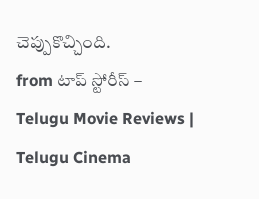చెప్పుకొచ్చింది.
from టాప్ స్టోరీస్ – Telugu Movie Reviews | Telugu Cinema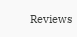Reviews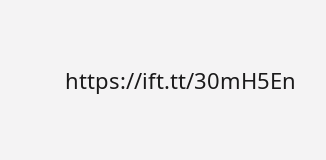https://ift.tt/30mH5En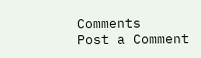Comments
Post a Comment